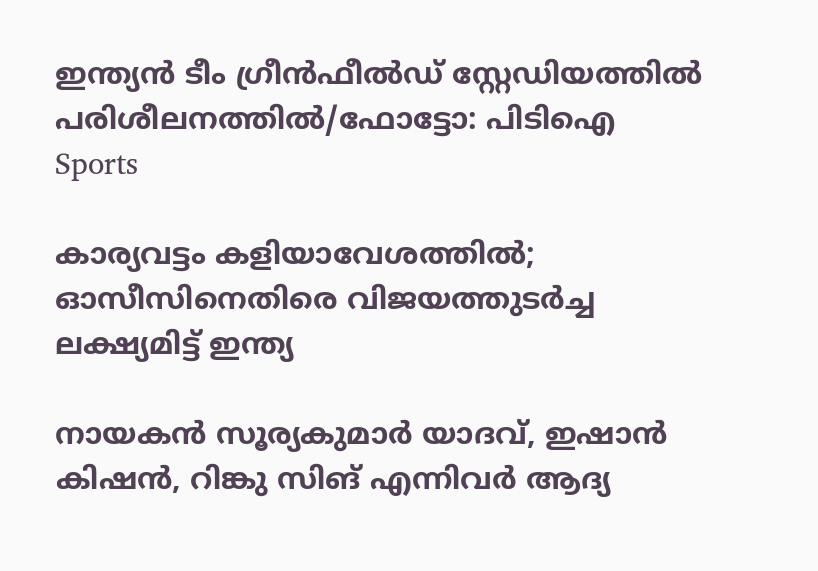ഇന്ത്യന്‍ ടീം ഗ്രീന്‍ഫീല്‍ഡ് സ്റ്റേഡിയത്തില്‍ പരിശീലനത്തില്‍/ഫോട്ടോ: പിടിഐ
Sports

കാര്യവട്ടം കളിയാവേശത്തിൽ; ഓസീസിനെതിരെ വിജയത്തുടർച്ച ലക്ഷ്യമിട്ട് ഇന്ത്യ

നായകന്‍ സൂര്യകുമാര്‍ യാദവ്, ഇഷാന്‍ കിഷന്‍, റിങ്കു സിങ് എന്നിവര്‍ ആദ്യ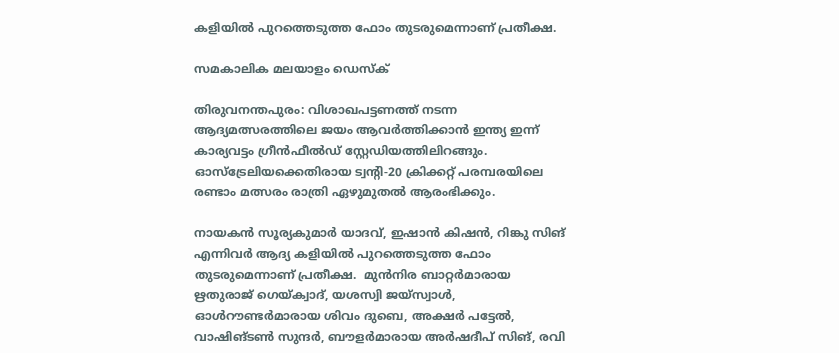കളിയില്‍ പുറത്തെടുത്ത ഫോം തുടരുമെന്നാണ് പ്രതീക്ഷ.

സമകാലിക മലയാളം ഡെസ്ക്

തിരുവനന്തപുരം: വിശാഖപട്ടണത്ത് നടന്ന ആദ്യമത്സരത്തിലെ ജയം ആവര്‍ത്തിക്കാന്‍ ഇന്ത്യ ഇന്ന് കാര്യവട്ടം ഗ്രീന്‍ഫീല്‍ഡ് സ്റ്റേഡിയത്തിലിറങ്ങും. ഓസ്‌ട്രേലിയക്കെതിരായ ട്വന്റി-20 ക്രിക്കറ്റ് പരമ്പരയിലെ രണ്ടാം മത്സരം രാത്രി ഏഴുമുതല്‍ ആരംഭിക്കും.

നായകന്‍ സൂര്യകുമാര്‍ യാദവ്, ഇഷാന്‍ കിഷന്‍, റിങ്കു സിങ് എന്നിവര്‍ ആദ്യ കളിയില്‍ പുറത്തെടുത്ത ഫോം തുടരുമെന്നാണ് പ്രതീക്ഷ.  മുന്‍നിര ബാറ്റര്‍മാരായ ഋതുരാജ് ഗെയ്ക്വാദ്, യശസ്വി ജയ്‌സ്വാള്‍, ഓള്‍റൗണ്ടര്‍മാരായ ശിവം ദുബെ, അക്ഷര്‍ പട്ടേല്‍, വാഷിങ്ടണ്‍ സുന്ദര്‍, ബൗളര്‍മാരായ അര്‍ഷദീപ് സിങ്, രവി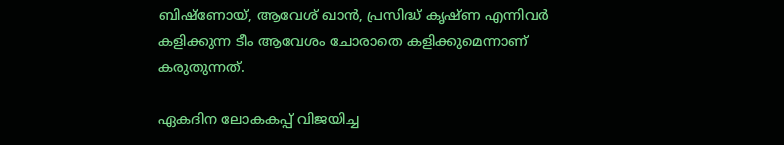ബിഷ്ണോയ്, ആവേശ് ഖാന്‍, പ്രസിദ്ധ് കൃഷ്ണ എന്നിവര്‍ കളിക്കുന്ന ടീം ആവേശം ചോരാതെ കളിക്കുമെന്നാണ് കരുതുന്നത്.

ഏകദിന ലോകകപ്പ് വിജയിച്ച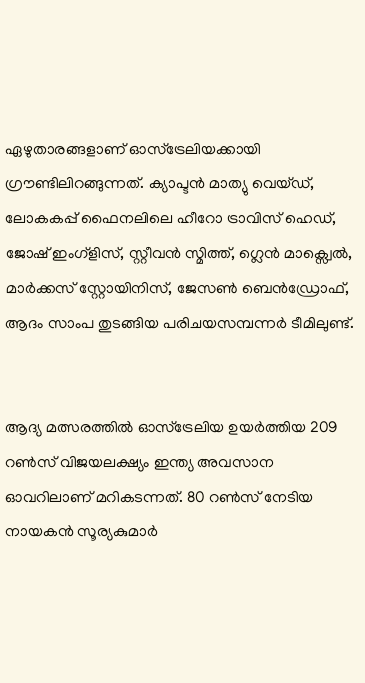ഏഴുതാരങ്ങളാണ് ഓസ്ട്രേലിയക്കായി ഗ്രൗണ്ടിലിറങ്ങുന്നത്. ക്യാപ്ടന്‍ മാത്യു വെയ്ഡ്, ലോകകപ്പ് ഫൈനലിലെ ഹീറോ ട്രാവിസ് ഹെഡ്, ജോഷ് ഇംഗ്ളിസ്, സ്റ്റീവന്‍ സ്മിത്ത്, ഗ്ലെന്‍ മാക്സ്വെല്‍, മാര്‍ക്കസ് സ്റ്റോയിനിസ്, ജേസണ്‍ ബെന്‍ഡ്രോഫ്, ആദം സാംപ തുടങ്ങിയ പരിചയസമ്പന്നര്‍ ടീമിലുണ്ട്.


ആദ്യ മത്സരത്തില്‍ ഓസ്‌ട്രേലിയ ഉയര്‍ത്തിയ 209 റണ്‍സ് വിജയലക്ഷ്യം ഇന്ത്യ അവസാന ഓവറിലാണ് മറികടന്നത്. 80 റണ്‍സ് നേടിയ നായകന്‍ സൂര്യകുമാര്‍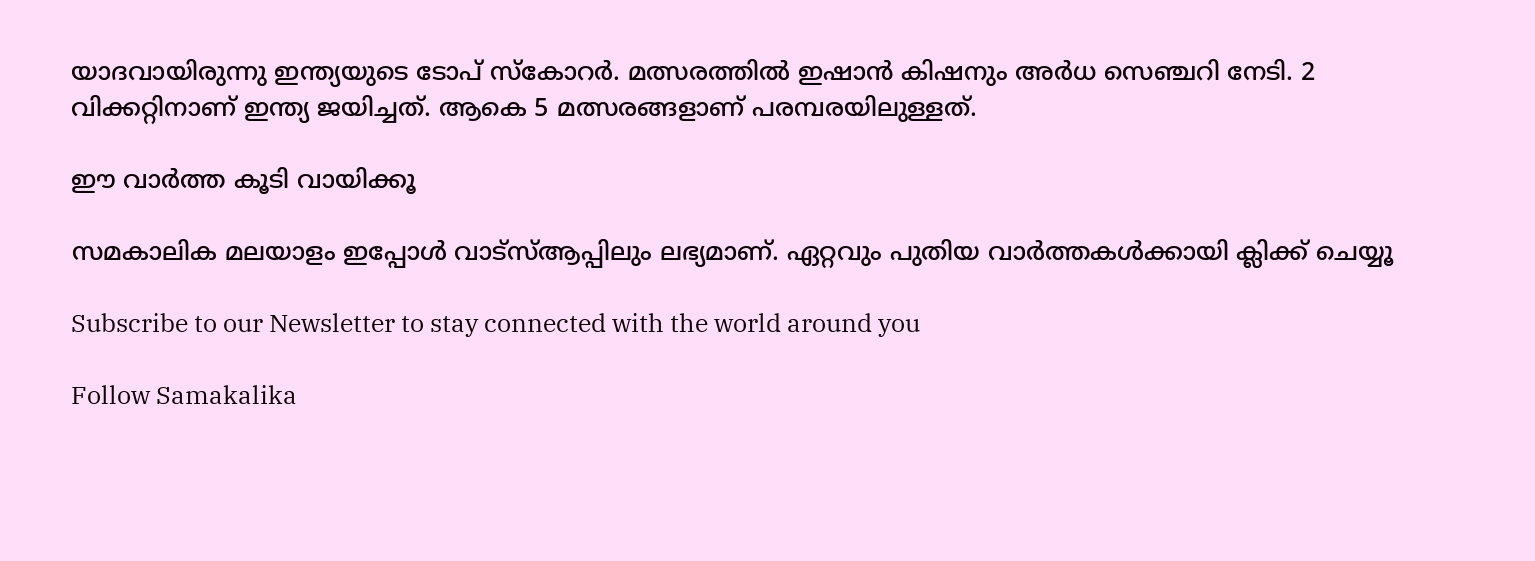യാദവായിരുന്നു ഇന്ത്യയുടെ ടോപ് സ്‌കോറര്‍. മത്സരത്തില്‍ ഇഷാന്‍ കിഷനും അര്‍ധ സെഞ്ചറി നേടി. 2 വിക്കറ്റിനാണ് ഇന്ത്യ ജയിച്ചത്. ആകെ 5 മത്സരങ്ങളാണ് പരമ്പരയിലുള്ളത്.

ഈ വാർത്ത കൂടി വായിക്കൂ

സമകാലിക മലയാളം ഇപ്പോൾ വാട്‌സ്ആപ്പിലും ലഭ്യമാണ്. ഏറ്റവും പുതിയ വാർത്തകൾക്കായി ക്ലിക്ക് ചെയ്യൂ

Subscribe to our Newsletter to stay connected with the world around you

Follow Samakalika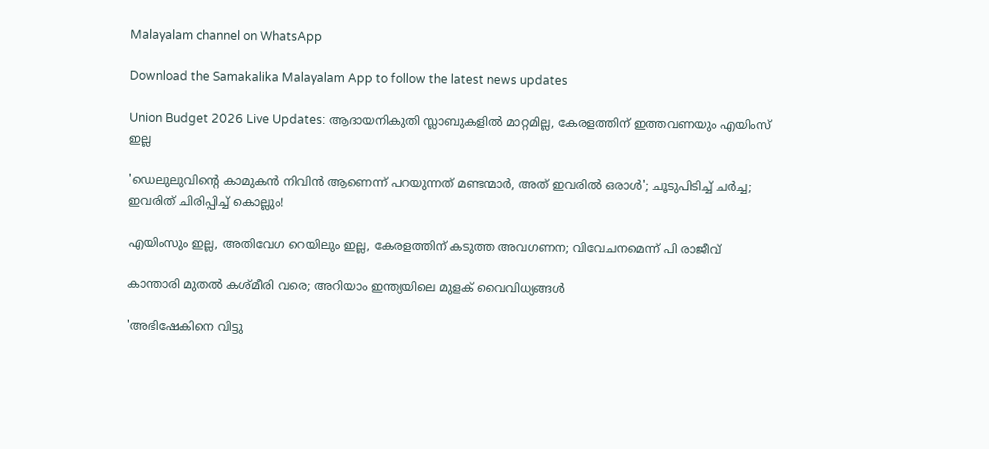Malayalam channel on WhatsApp

Download the Samakalika Malayalam App to follow the latest news updates

Union Budget 2026 Live Updates: ആദായനികുതി സ്ലാബുകളില്‍ മാറ്റമില്ല, കേരളത്തിന് ഇത്തവണയും എയിംസ് ഇല്ല

'ഡെലുലുവിന്റെ കാമുകന്‍ നിവിന്‍ ആണെന്ന് പറയുന്നത് മണ്ടന്മാര്‍, അത് ഇവരില്‍ ഒരാള്‍'; ചൂടുപിടിച്ച് ചര്‍ച്ച; ഇവരിത് ചിരിപ്പിച്ച് കൊല്ലും!

എയിംസും ഇല്ല, അതിവേഗ റെയിലും ഇല്ല, കേരളത്തിന് കടുത്ത അവഗണന; വിവേചനമെന്ന് പി രാജീവ്

കാന്താരി മുതൽ കശ്മീരി വരെ; അറിയാം ഇന്ത്യയിലെ മുളക് വൈവിധ്യങ്ങൾ

'അഭിഷേകിനെ വിട്ടു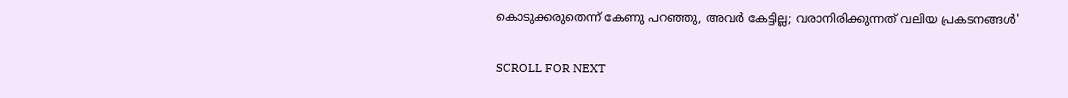കൊടുക്കരുതെന്ന് കേണു പറഞ്ഞു, അവര്‍ കേട്ടില്ല; വരാനിരിക്കുന്നത് വലിയ പ്രകടനങ്ങള്‍'

SCROLL FOR NEXT